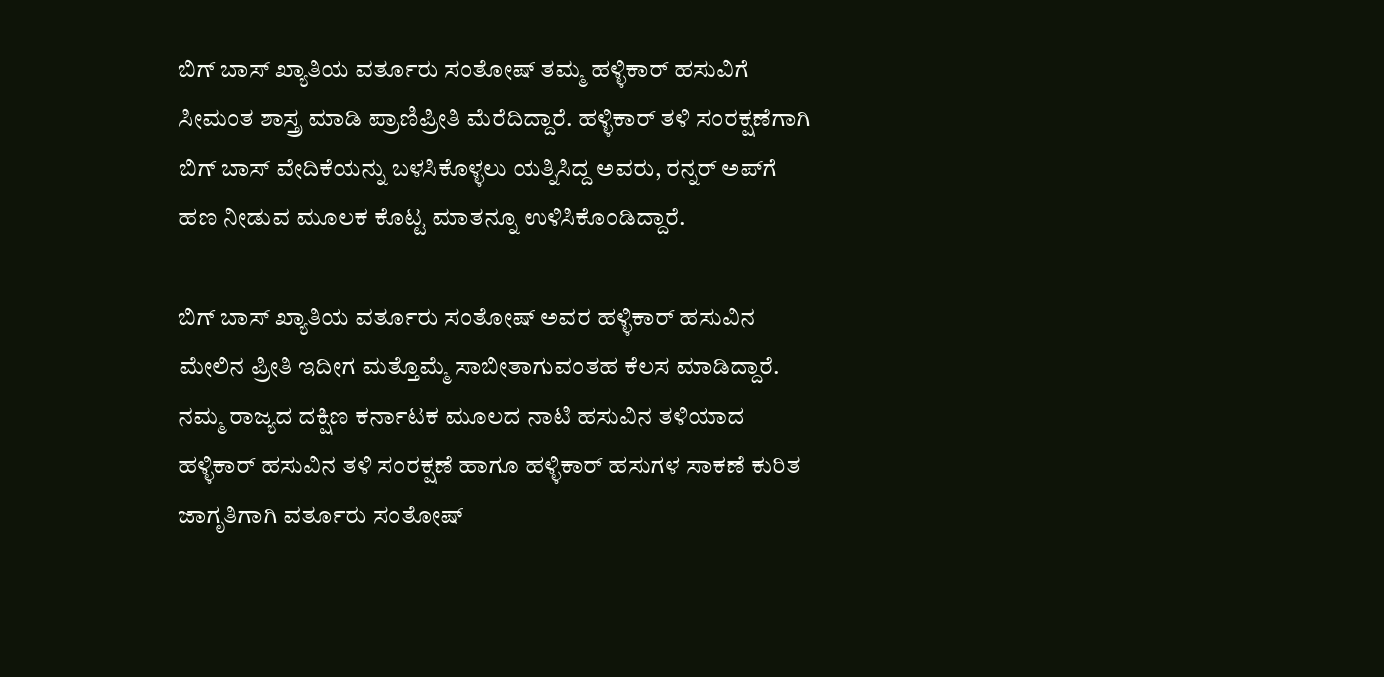ಬಿಗ್ ಬಾಸ್ ಖ್ಯಾತಿಯ ವರ್ತೂರು ಸಂತೋಷ್ ತಮ್ಮ ಹಳ್ಳಿಕಾರ್ ಹಸುವಿಗೆ ಸೀಮಂತ ಶಾಸ್ತ್ರ ಮಾಡಿ ಪ್ರಾಣಿಪ್ರೀತಿ ಮೆರೆದಿದ್ದಾರೆ. ಹಳ್ಳಿಕಾರ್ ತಳಿ ಸಂರಕ್ಷಣೆಗಾಗಿ ಬಿಗ್ ಬಾಸ್ ವೇದಿಕೆಯನ್ನು ಬಳಸಿಕೊಳ್ಳಲು ಯತ್ನಿಸಿದ್ದ ಅವರು, ರನ್ನರ್ ಅಪ್‌ಗೆ ಹಣ ನೀಡುವ ಮೂಲಕ ಕೊಟ್ಟ ಮಾತನ್ನೂ ಉಳಿಸಿಕೊಂಡಿದ್ದಾರೆ.

ಬಿಗ್ ಬಾಸ್ ಖ್ಯಾತಿಯ ವರ್ತೂರು ಸಂತೋಷ್ ಅವರ ಹಳ್ಳಿಕಾರ್ ಹಸುವಿನ ಮೇಲಿನ ಪ್ರೀತಿ ಇದೀಗ ಮತ್ತೊಮ್ಮೆ ಸಾಬೀತಾಗುವಂತಹ ಕೆಲಸ ಮಾಡಿದ್ದಾರೆ. ನಮ್ಮ ರಾಜ್ಯದ ದಕ್ಷಿಣ ಕರ್ನಾಟಕ ಮೂಲದ ನಾಟಿ ಹಸುವಿನ ತಳಿಯಾದ ಹಳ್ಳಿಕಾರ್ ಹಸುವಿನ ತಳಿ ಸಂರಕ್ಷಣೆ ಹಾಗೂ ಹಳ್ಳಿಕಾರ್ ಹಸುಗಳ ಸಾಕಣೆ ಕುರಿತ ಜಾಗೃತಿಗಾಗಿ ವರ್ತೂರು ಸಂತೋಷ್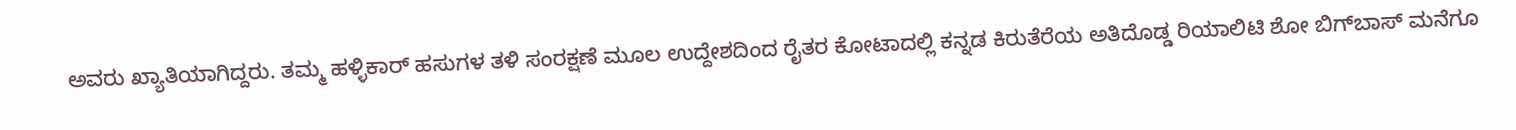ಅವರು ಖ್ಯಾತಿಯಾಗಿದ್ದರು. ತಮ್ಮ ಹಳ್ಳಿಕಾರ್ ಹಸುಗಳ ತಳಿ ಸಂರಕ್ಷಣೆ ಮೂಲ ಉದ್ದೇಶದಿಂದ ರೈತರ ಕೋಟಾದಲ್ಲಿ ಕನ್ನಡ ಕಿರುತೆರೆಯ ಅತಿದೊಡ್ಡ ರಿಯಾಲಿಟಿ ಶೋ ಬಿಗ್‌ಬಾಸ್ ಮನೆಗೂ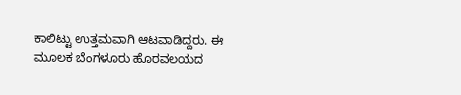ಕಾಲಿಟ್ಟು ಉತ್ತಮವಾಗಿ ಆಟವಾಡಿದ್ದರು. ಈ ಮೂಲಕ ಬೆಂಗಳೂರು ಹೊರವಲಯದ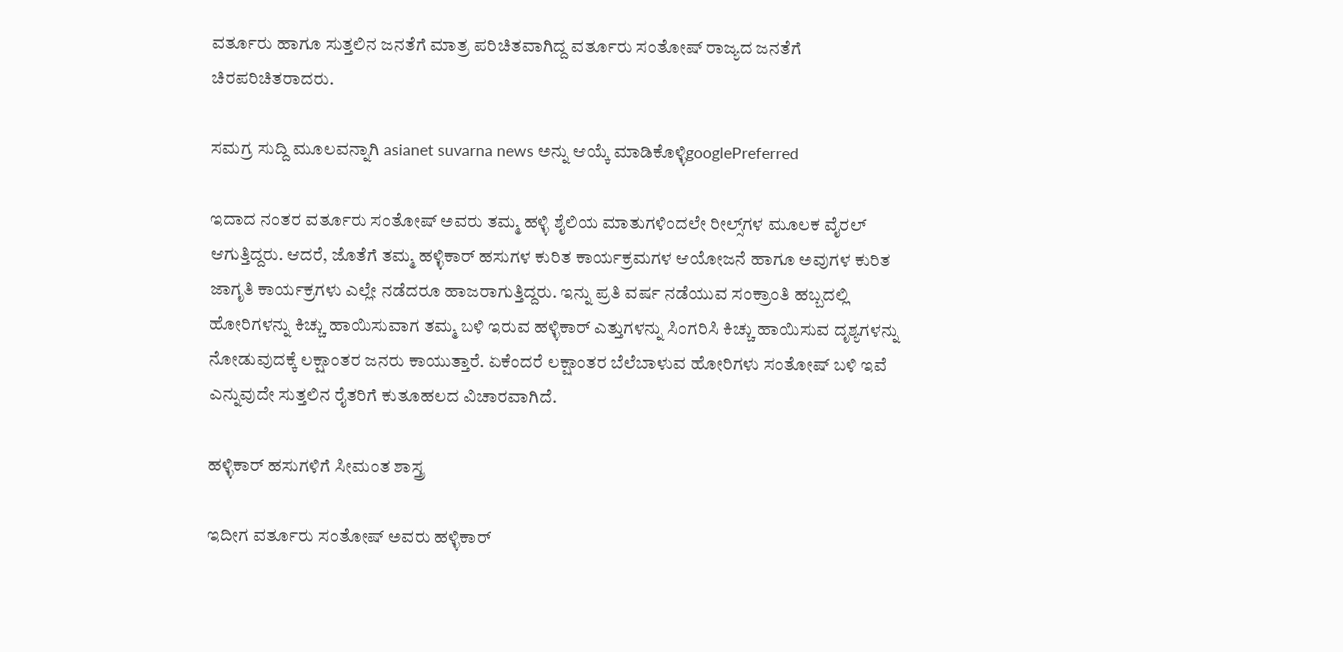ವರ್ತೂರು ಹಾಗೂ ಸುತ್ತಲಿನ ಜನತೆಗೆ ಮಾತ್ರ ಪರಿಚಿತವಾಗಿದ್ದ ವರ್ತೂರು ಸಂತೋಷ್ ರಾಜ್ಯದ ಜನತೆಗೆ ಚಿರಪರಿಚಿತರಾದರು.

ಸಮಗ್ರ ಸುದ್ದಿ ಮೂಲವನ್ನಾಗಿ asianet suvarna news ಅನ್ನು ಆಯ್ಕೆ ಮಾಡಿಕೊಳ್ಳಿgooglePreferred

ಇದಾದ ನಂತರ ವರ್ತೂರು ಸಂತೋಷ್ ಅವರು ತಮ್ಮ ಹಳ್ಳಿ ಶೈಲಿಯ ಮಾತುಗಳಿಂದಲೇ ರೀಲ್ಸ್‌ಗಳ ಮೂಲಕ ವೈರಲ್ ಆಗುತ್ತಿದ್ದರು. ಆದರೆ, ಜೊತೆಗೆ ತಮ್ಮ ಹಳ್ಳಿಕಾರ್ ಹಸುಗಳ ಕುರಿತ ಕಾರ್ಯಕ್ರಮಗಳ ಆಯೋಜನೆ ಹಾಗೂ ಅವುಗಳ ಕುರಿತ ಜಾಗೃತಿ ಕಾರ್ಯಕ್ರಗಳು ಎಲ್ಲೇ ನಡೆದರೂ ಹಾಜರಾಗುತ್ತಿದ್ದರು. ಇನ್ನು ಪ್ರತಿ ವರ್ಷ ನಡೆಯುವ ಸಂಕ್ರಾಂತಿ ಹಬ್ಬದಲ್ಲಿ ಹೋರಿಗಳನ್ನು ಕಿಚ್ಚು ಹಾಯಿಸುವಾಗ ತಮ್ಮ ಬಳಿ ಇರುವ ಹಳ್ಳಿಕಾರ್ ಎತ್ತುಗಳನ್ನು ಸಿಂಗರಿಸಿ ಕಿಚ್ಚು ಹಾಯಿಸುವ ದೃಶ್ಯಗಳನ್ನು ನೋಡುವುದಕ್ಕೆ ಲಕ್ಷಾಂತರ ಜನರು ಕಾಯುತ್ತಾರೆ. ಏಕೆಂದರೆ ಲಕ್ಷಾಂತರ ಬೆಲೆಬಾಳುವ ಹೋರಿಗಳು ಸಂತೋಷ್ ಬಳಿ ಇವೆ ಎನ್ನುವುದೇ ಸುತ್ತಲಿನ ರೈತರಿಗೆ ಕುತೂಹಲದ ವಿಚಾರವಾಗಿದೆ.

ಹಳ್ಳಿಕಾರ್ ಹಸುಗಳಿಗೆ ಸೀಮಂತ ಶಾಸ್ತ್ರ

ಇದೀಗ ವರ್ತೂರು ಸಂತೋಷ್ ಅವರು ಹಳ್ಳಿಕಾರ್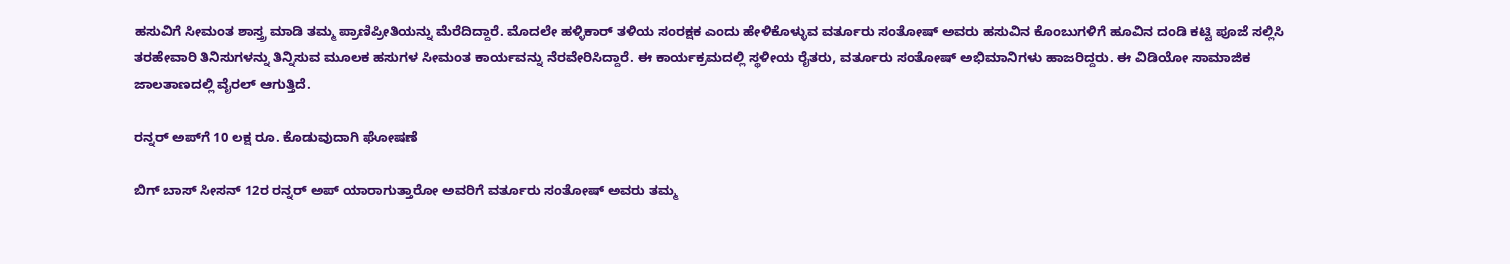ಹಸುವಿಗೆ ಸೀಮಂತ ಶಾಸ್ತ್ರ ಮಾಡಿ ತಮ್ಮ ಪ್ರಾಣಿಪ್ರೀತಿಯನ್ನು ಮೆರೆದಿದ್ದಾರೆ. ಮೊದಲೇ ಹಳ್ಳಿಕಾರ್ ತಳಿಯ ಸಂರಕ್ಷಕ ಎಂದು ಹೇಳಿಕೊಳ್ಳುವ ವರ್ತೂರು ಸಂತೋಷ್ ಅವರು ಹಸುವಿನ ಕೊಂಬುಗಳಿಗೆ ಹೂವಿನ ದಂಡಿ ಕಟ್ಟಿ ಪೂಜೆ ಸಲ್ಲಿಸಿ ತರಹೇವಾರಿ ತಿನಿಸುಗಳನ್ನು ತಿನ್ನಿಸುವ ಮೂಲಕ ಹಸುಗಳ ಸೀಮಂತ ಕಾರ್ಯವನ್ನು ನೆರವೇರಿಸಿದ್ದಾರೆ. ಈ ಕಾರ್ಯಕ್ರಮದಲ್ಲಿ ಸ್ಥಳೀಯ ರೈತರು, ವರ್ತೂರು ಸಂತೋಷ್ ಅಭಿಮಾನಿಗಳು ಹಾಜರಿದ್ದರು. ಈ ವಿಡಿಯೋ ಸಾಮಾಜಿಕ ಜಾಲತಾಣದಲ್ಲಿ ವೈರಲ್ ಆಗುತ್ತಿದೆ.

ರನ್ನರ್ ಅಪ್‌ಗೆ 10 ಲಕ್ಷ ರೂ. ಕೊಡುವುದಾಗಿ ಘೋಷಣೆ

ಬಿಗ್ ಬಾಸ್ ಸೀಸನ್ 12ರ ರನ್ನರ್ ಅಪ್ ಯಾರಾಗುತ್ತಾರೋ ಅವರಿಗೆ ವರ್ತೂರು ಸಂತೋಷ್ ಅವರು ತಮ್ಮ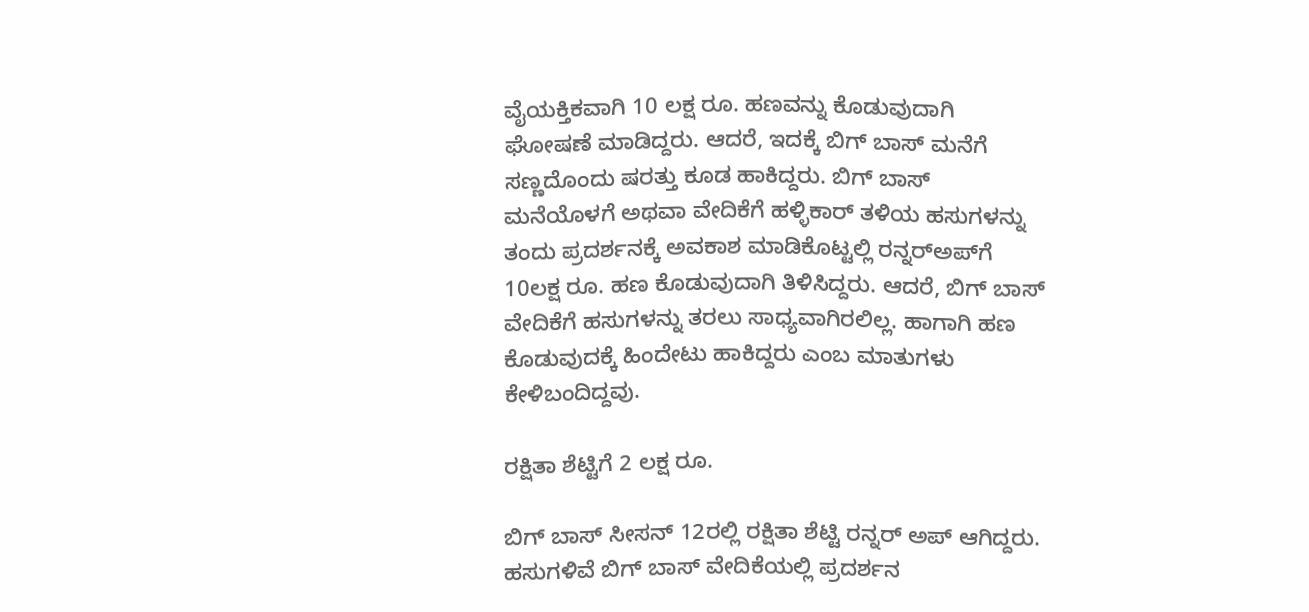ವೈಯಕ್ತಿಕವಾಗಿ 10 ಲಕ್ಷ ರೂ. ಹಣವನ್ನು ಕೊಡುವುದಾಗಿ ಘೋಷಣೆ ಮಾಡಿದ್ದರು. ಆದರೆ, ಇದಕ್ಕೆ ಬಿಗ್ ಬಾಸ್ ಮನೆಗೆ ಸಣ್ಣದೊಂದು ಷರತ್ತು ಕೂಡ ಹಾಕಿದ್ದರು. ಬಿಗ್ ಬಾಸ್ ಮನೆಯೊಳಗೆ ಅಥವಾ ವೇದಿಕೆಗೆ ಹಳ್ಳಿಕಾರ್ ತಳಿಯ ಹಸುಗಳನ್ನು ತಂದು ಪ್ರದರ್ಶನಕ್ಕೆ ಅವಕಾಶ ಮಾಡಿಕೊಟ್ಟಲ್ಲಿ ರನ್ನರ್‌ಅಪ್‌ಗೆ 10ಲಕ್ಷ ರೂ. ಹಣ ಕೊಡುವುದಾಗಿ ತಿಳಿಸಿದ್ದರು. ಆದರೆ, ಬಿಗ್ ಬಾಸ್ ವೇದಿಕೆಗೆ ಹಸುಗಳನ್ನು ತರಲು ಸಾಧ್ಯವಾಗಿರಲಿಲ್ಲ. ಹಾಗಾಗಿ ಹಣ ಕೊಡುವುದಕ್ಕೆ ಹಿಂದೇಟು ಹಾಕಿದ್ದರು ಎಂಬ ಮಾತುಗಳು ಕೇಳಿಬಂದಿದ್ದವು.

ರಕ್ಷಿತಾ ಶೆಟ್ಟಿಗೆ 2 ಲಕ್ಷ ರೂ.

ಬಿಗ್ ಬಾಸ್ ಸೀಸನ್ 12ರಲ್ಲಿ ರಕ್ಷಿತಾ ಶೆಟ್ಟಿ ರನ್ನರ್ ಅಪ್ ಆಗಿದ್ದರು. ಹಸುಗಳಿವೆ ಬಿಗ್ ಬಾಸ್ ವೇದಿಕೆಯಲ್ಲಿ ಪ್ರದರ್ಶನ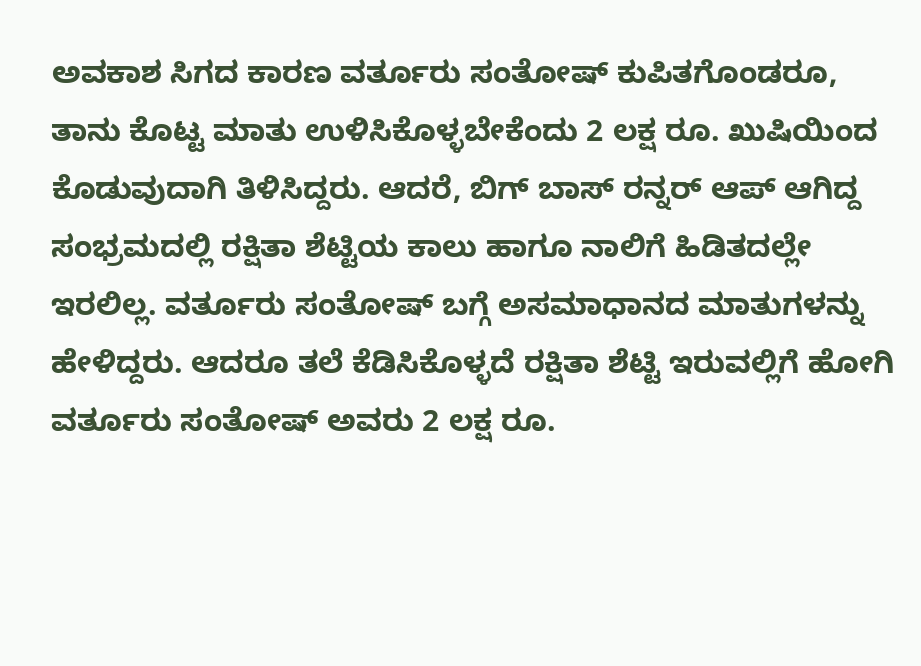ಅವಕಾಶ ಸಿಗದ ಕಾರಣ ವರ್ತೂರು ಸಂತೋಷ್ ಕುಪಿತಗೊಂಡರೂ, ತಾನು ಕೊಟ್ಟ ಮಾತು ಉಳಿಸಿಕೊಳ್ಳಬೇಕೆಂದು 2 ಲಕ್ಷ ರೂ. ಖುಷಿಯಿಂದ ಕೊಡುವುದಾಗಿ ತಿಳಿಸಿದ್ದರು. ಆದರೆ, ಬಿಗ್ ಬಾಸ್ ರನ್ನರ್ ಆಪ್ ಆಗಿದ್ದ ಸಂಭ್ರಮದಲ್ಲಿ ರಕ್ಷಿತಾ ಶೆಟ್ಟಿಯ ಕಾಲು ಹಾಗೂ ನಾಲಿಗೆ ಹಿಡಿತದಲ್ಲೇ ಇರಲಿಲ್ಲ. ವರ್ತೂರು ಸಂತೋಷ್ ಬಗ್ಗೆ ಅಸಮಾಧಾನದ ಮಾತುಗಳನ್ನು ಹೇಳಿದ್ದರು. ಆದರೂ ತಲೆ ಕೆಡಿಸಿಕೊಳ್ಳದೆ ರಕ್ಷಿತಾ ಶೆಟ್ಟಿ ಇರುವಲ್ಲಿಗೆ ಹೋಗಿ ವರ್ತೂರು ಸಂತೋಷ್ ಅವರು 2 ಲಕ್ಷ ರೂ.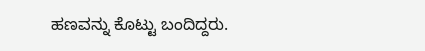ಹಣವನ್ನು ಕೊಟ್ಟು ಬಂದಿದ್ದರು.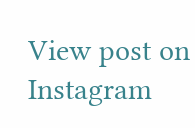View post on Instagram